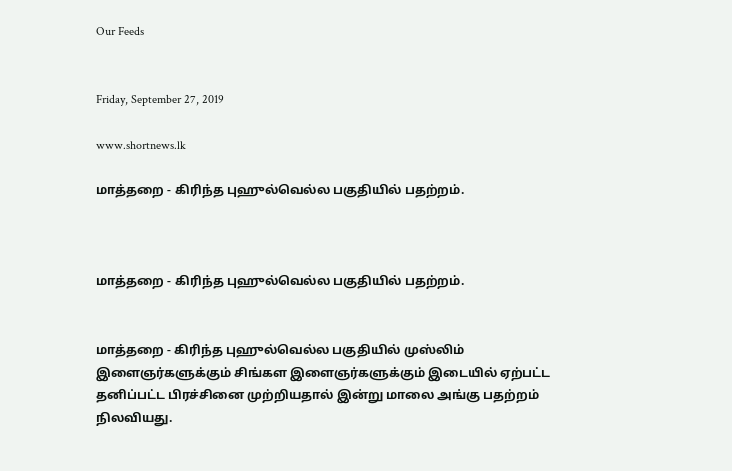Our Feeds


Friday, September 27, 2019

www.shortnews.lk

மாத்தறை - கிரிந்த புஹுல்வெல்ல பகுதியில் பதற்றம்.



மாத்தறை - கிரிந்த புஹுல்வெல்ல பகுதியில் பதற்றம்.


மாத்தறை - கிரிந்த புஹுல்வெல்ல பகுதியில் முஸ்லிம் இளைஞர்களுக்கும் சிங்கள இளைஞர்களுக்கும் இடையில் ஏற்பட்ட தனிப்பட்ட பிரச்சினை முற்றியதால் இன்று மாலை அங்கு பதற்றம் நிலவியது.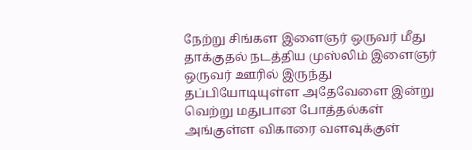நேற்று சிங்கள இளைஞர் ஒருவர் மீது தாக்குதல் நடத்திய முஸ்லிம் இளைஞர் ஒருவர் ஊரில் இருந்து தப்பியோடியுள்ள அதேவேளை இன்று வெற்று மதுபான போத்தல்கள் அங்குள்ள விகாரை வளவுக்குள்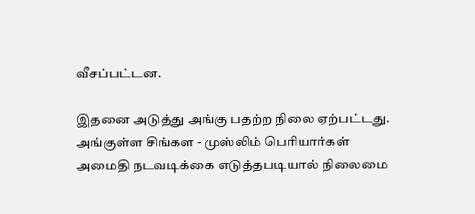வீசப்பட்டன.

இதனை அடுத்து அங்கு பதற்ற நிலை ஏற்பட்டது. அங்குள்ள சிங்கள - முஸ்லிம் பெரியார்கள் அமைதி நடவடிக்கை எடுத்தபடியால் நிலைமை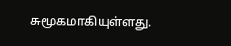சுமூகமாகியுள்ளது.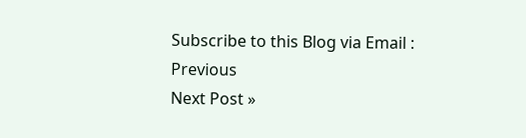Subscribe to this Blog via Email :
Previous
Next Post »